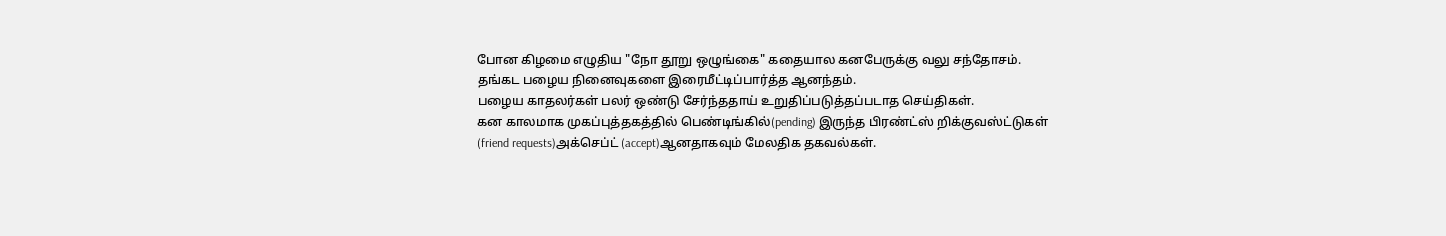போன கிழமை எழுதிய "நோ தூறு ஒழுங்கை" கதையால கனபேருக்கு வலு சந்தோசம்.
தங்கட பழைய நினைவுகளை இரைமீட்டிப்பார்த்த ஆனந்தம்.
பழைய காதலர்கள் பலர் ஒண்டு சேர்ந்ததாய் உறுதிப்படுத்தப்படாத செய்திகள்.
கன காலமாக முகப்புத்தகத்தில் பெண்டிங்கில்(pending) இருந்த பிரண்ட்ஸ் றிக்குவஸ்ட்டுகள் (friend requests)அக்செப்ட் (accept)ஆனதாகவும் மேலதிக தகவல்கள்.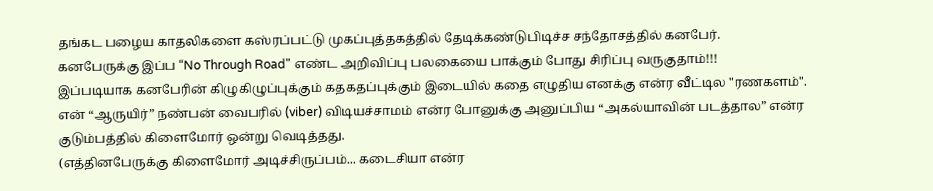தங்கட பழைய காதலிகளை கஸ்ரப்பட்டு முகப்புத்தகத்தில் தேடிக்கண்டுபிடிச்ச சந்தோசத்தில் கனபேர்.
கனபேருக்கு இப்ப “No Through Road" எண்ட அறிவிப்பு பலகையை பாக்கும் போது சிரிப்பு வருகுதாம்!!!
இப்படியாக கனபேரின் கிழுகிழுப்புக்கும் கதகதப்புக்கும் இடையில் கதை எழுதிய எனக்கு என்ர வீட்டில "ரணகளம்".
என் “ஆருயிர்” நண்பன் வைபரில் (viber) விடியச்சாமம் என்ர போனுக்கு அனுப்பிய “அகல்யாவின் படத்தால” என்ர குடும்பத்தில் கிளைமோர் ஒன்று வெடித்தது.
(எத்தினபேருக்கு கிளைமோர் அடிச்சிருப்பம்... கடைசியா என்ர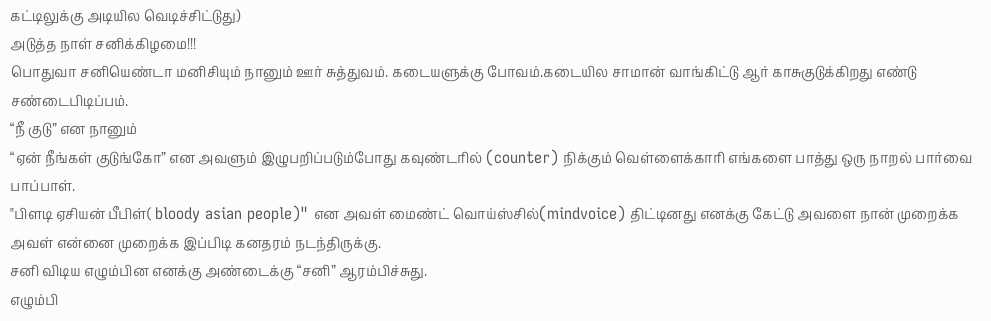கட்டிலுக்கு அடியில வெடிச்சிட்டுது)
அடுத்த நாள் சனிக்கிழமை!!!
பொதுவா சனியெண்டா மனிசியும் நானும் ஊர் சுத்துவம். கடையளுக்கு போவம்.கடையில சாமான் வாங்கிட்டு ஆர் காசுகுடுக்கிறது எண்டு சண்டைபிடிப்பம்.
“நீ குடு” என நானும்
“ஏன் நீங்கள் குடுங்கோ” என அவளும் இழுபறிப்படும்போது கவுண்டரில் (counter) நிக்கும் வெள்ளைக்காரி எங்களை பாத்து ஒரு நாறல் பார்வை பாப்பாள்.
"பிளடி ஏசியன் பீபிள்( bloody asian people)" என அவள் மைண்ட் வொய்ஸ்சில்(mindvoice) திட்டினது எனக்கு கேட்டு அவளை நான் முறைக்க அவள் என்னை முறைக்க இப்பிடி கனதரம் நடந்திருக்கு.
சனி விடிய எழும்பின எனக்கு அண்டைக்கு “சனி” ஆரம்பிச்சுது.
எழும்பி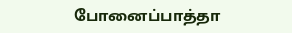போனைப்பாத்தா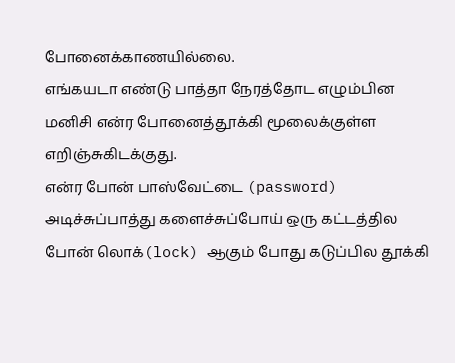போனைக்காணயில்லை.
எங்கயடா எண்டு பாத்தா நேரத்தோட எழும்பின மனிசி என்ர போனைத்தூக்கி மூலைக்குள்ள எறிஞ்சுகிடக்குது.
என்ர போன் பாஸ்வேட்டை (password) அடிச்சுப்பாத்து களைச்சுப்போய் ஒரு கட்டத்தில போன் லொக்(lock) ஆகும் போது கடுப்பில தூக்கி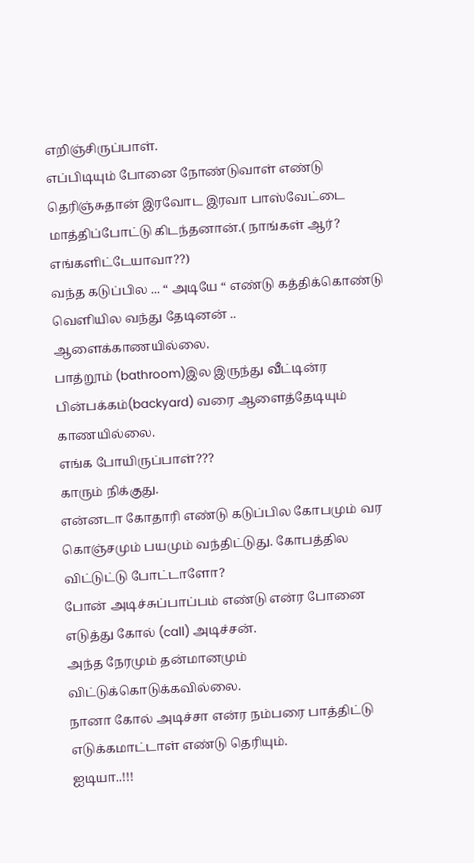எறிஞ்சிருப்பாள்.
எப்பிடியும் போனை நோண்டுவாள் எண்டு தெரிஞ்சுதான் இரவோட இரவா பாஸ்வேட்டை மாத்திப்போட்டு கிடந்தனான்.( நாங்கள் ஆர்? எங்களிட்டேயாவா??)
வந்த கடுப்பில ... “ அடியே “ எண்டு கத்திக்கொண்டு வெளியில வந்து தேடினன் .. ஆளைக்காணயில்லை.
பாத்றூம் (bathroom)இல இருந்து வீட்டின்ர பின்பக்கம்(backyard) வரை ஆளைத்தேடியும் காணயில்லை.
எங்க போயிருப்பாள்???
காரும் நிக்குது.
என்னடா கோதாரி எண்டு கடுப்பில கோபமும் வர கொஞ்சமும் பயமும் வந்திட்டுது. கோபத்தில விட்டுட்டு போட்டாளோ?
போன் அடிச்சுப்பாப்பம் எண்டு என்ர போனை எடுத்து கோல் (call) அடிச்சன்.
அந்த நேரமும் தன்மானமும் விட்டுக்கொடுக்கவில்லை.
நானா கோல் அடிச்சா என்ர நம்பரை பாத்திட்டு எடுக்கமாட்டாள் எண்டு தெரியும்.
ஐடியா..!!!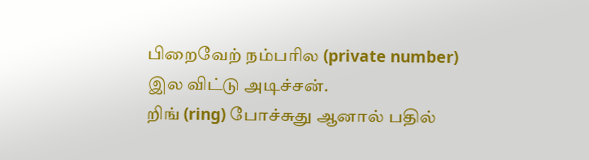பிறைவேற் நம்பரில (private number) இல விட்டு அடிச்சன்.
றிங் (ring) போச்சுது ஆனால் பதில்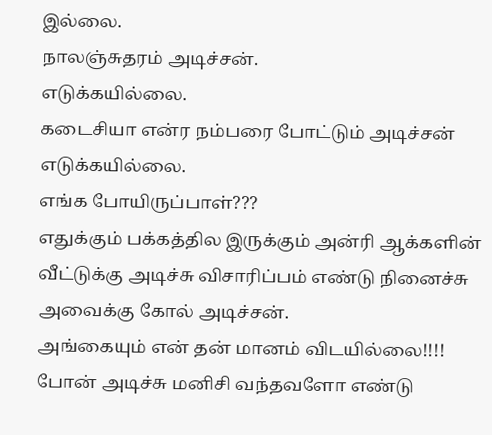இல்லை.
நாலஞ்சுதரம் அடிச்சன்.
எடுக்கயில்லை.
கடைசியா என்ர நம்பரை போட்டும் அடிச்சன் எடுக்கயில்லை.
எங்க போயிருப்பாள்???
எதுக்கும் பக்கத்தில இருக்கும் அன்ரி ஆக்களின் வீட்டுக்கு அடிச்சு விசாரிப்பம் எண்டு நினைச்சு அவைக்கு கோல் அடிச்சன்.
அங்கையும் என் தன் மானம் விடயில்லை!!!!
போன் அடிச்சு மனிசி வந்தவளோ எண்டு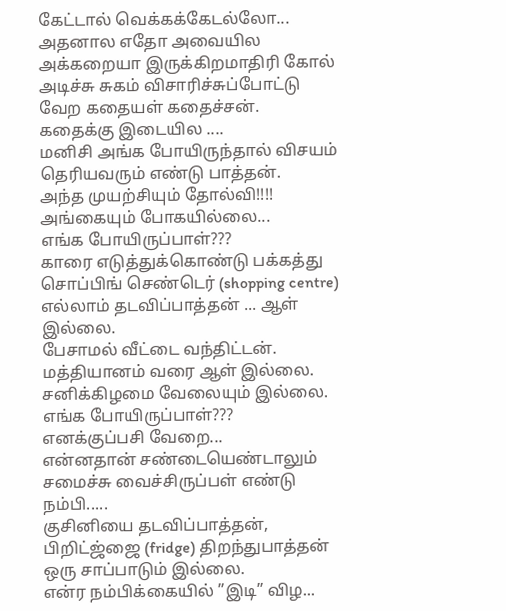கேட்டால் வெக்கக்கேடல்லோ...
அதனால எதோ அவையில அக்கறையா இருக்கிறமாதிரி கோல் அடிச்சு சுகம் விசாரிச்சுப்போட்டு வேற கதையள் கதைச்சன்.
கதைக்கு இடையில ....
மனிசி அங்க போயிருந்தால் விசயம் தெரியவரும் எண்டு பாத்தன்.
அந்த முயற்சியும் தோல்வி!!!!
அங்கையும் போகயில்லை...
எங்க போயிருப்பாள்???
காரை எடுத்துக்கொண்டு பக்கத்து சொப்பிங் செண்டெர் (shopping centre) எல்லாம் தடவிப்பாத்தன் ... ஆள் இல்லை.
பேசாமல் வீட்டை வந்திட்டன்.
மத்தியானம் வரை ஆள் இல்லை.
சனிக்கிழமை வேலையும் இல்லை.
எங்க போயிருப்பாள்???
எனக்குப்பசி வேறை...
என்னதான் சண்டையெண்டாலும் சமைச்சு வைச்சிருப்பள் எண்டு நம்பி.....
குசினியை தடவிப்பாத்தன், பிறிட்ஜ்ஜை (fridge) திறந்துபாத்தன் ஒரு சாப்பாடும் இல்லை.
என்ர நம்பிக்கையில் ”இடி” விழ...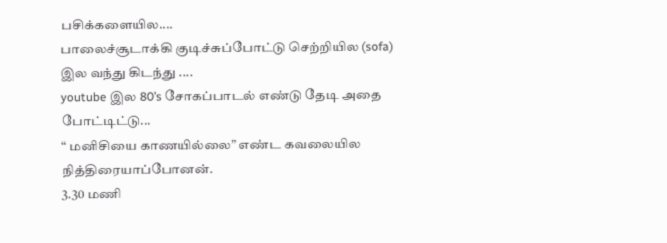பசிக்களையில....
பாலைச்சூடாக்கி குடிச்சுப்போட்டு செற்றியில (sofa) இல வந்து கிடந்து ....
youtube இல 80’s சோகப்பாடல் எண்டு தேடி அதை போட்டிட்டு...
“ மனிசியை காணயில்லை” எண்ட கவலையில நித்திரையாப்போனன்.
3.30 மணி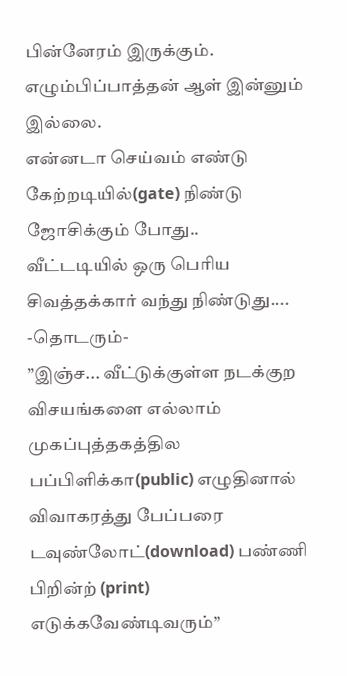பின்னேரம் இருக்கும்.
எழும்பிப்பாத்தன் ஆள் இன்னும் இல்லை.
என்னடா செய்வம் எண்டு கேற்றடியில்(gate) நிண்டு ஜோசிக்கும் போது..
வீட்டடியில் ஒரு பெரிய சிவத்தக்கார் வந்து நிண்டுது....
-தொடரும்-
”இஞ்ச... வீட்டுக்குள்ள நடக்குற விசயங்களை எல்லாம் முகப்புத்தகத்தில பப்பிளிக்கா(public) எழுதினால் விவாகரத்து பேப்பரை டவுண்லோட்(download) பண்ணி பிறின்ற் (print) எடுக்கவேண்டிவரும்”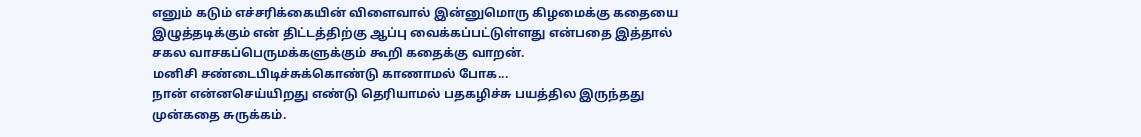எனும் கடும் எச்சரிக்கையின் விளைவால் இன்னுமொரு கிழமைக்கு கதையை இழுத்தடிக்கும் என் திட்டத்திற்கு ஆப்பு வைக்கப்பட்டுள்ளது என்பதை இத்தால் சகல வாசகப்பெருமக்களுக்கும் கூறி கதைக்கு வாறன்.
மனிசி சண்டைபிடிச்சுக்கொண்டு காணாமல் போக...
நான் என்னசெய்யிறது எண்டு தெரியாமல் பதகழிச்சு பயத்தில இருந்தது முன்கதை சுருக்கம்.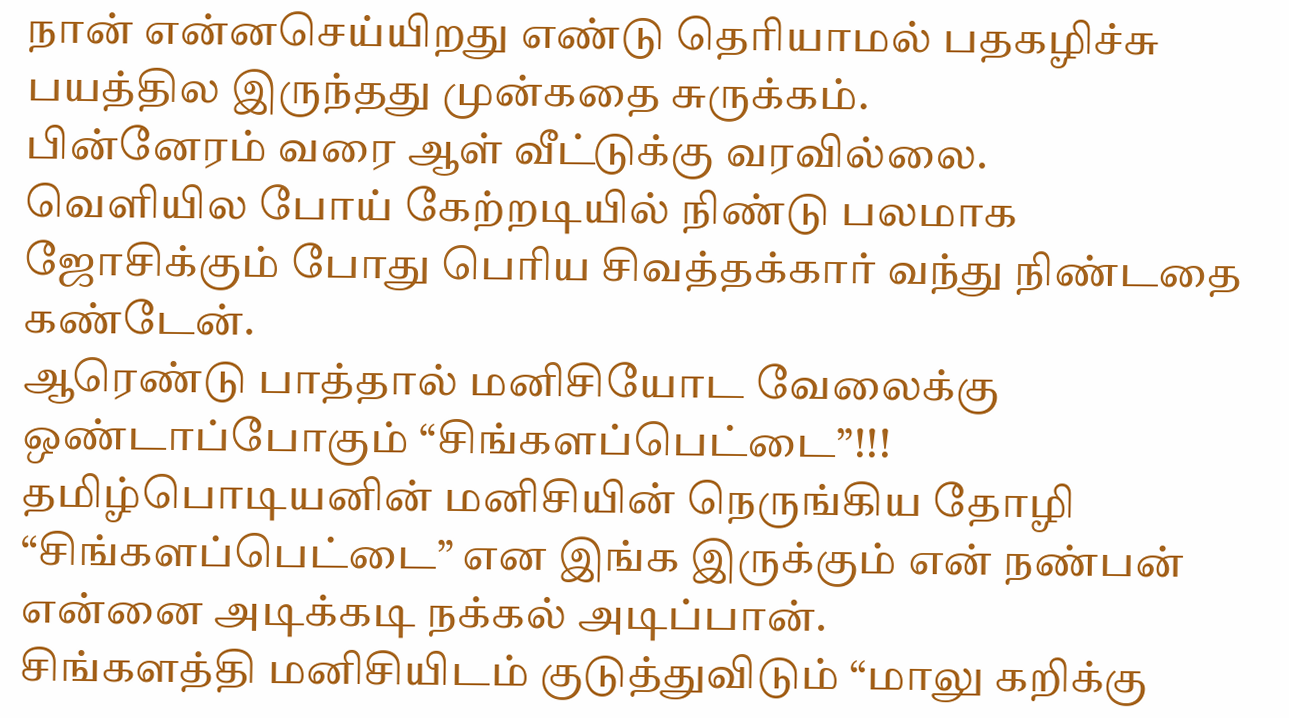நான் என்னசெய்யிறது எண்டு தெரியாமல் பதகழிச்சு பயத்தில இருந்தது முன்கதை சுருக்கம்.
பின்னேரம் வரை ஆள் வீட்டுக்கு வரவில்லை.
வெளியில போய் கேற்றடியில் நிண்டு பலமாக ஜோசிக்கும் போது பெரிய சிவத்தக்கார் வந்து நிண்டதை கண்டேன்.
ஆரெண்டு பாத்தால் மனிசியோட வேலைக்கு ஒண்டாப்போகும் “சிங்களப்பெட்டை”!!!
தமிழ்பொடியனின் மனிசியின் நெருங்கிய தோழி “சிங்களப்பெட்டை” என இங்க இருக்கும் என் நண்பன் என்னை அடிக்கடி நக்கல் அடிப்பான்.
சிங்களத்தி மனிசியிடம் குடுத்துவிடும் “மாலு கறிக்கு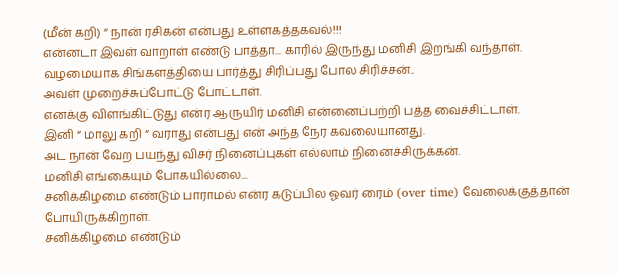(மீன் கறி) “ நான் ரசிகன் என்பது உள்ளகத்தகவல்!!!
என்னடா இவள் வாறாள் எண்டு பாத்தா... காரில் இருந்து மனிசி இறங்கி வந்தாள்.
வழமையாக சிங்களத்தியை பார்த்து சிரிப்பது போல சிரிச்சன்..
அவள் முறைச்சுப்போட்டு போட்டாள்.
எனக்கு விளங்கிட்டுது என்ர ஆருயிர் மனிசி என்னைப்பற்றி பத்த வைச்சிட்டாள்.
இனி “ மாலு கறி “ வராது என்பது என் அந்த நேர கவலையானது.
அட நான் வேற பயந்து விசர் நினைப்புகள் எல்லாம் நினைச்சிருக்கன்.
மனிசி எங்கையும் போகயில்லை...
சனிக்கிழமை எண்டும் பாராமல் என்ர கடுப்பில ஓவர் ரைம் (over time) வேலைக்குத்தான் போயிருக்கிறாள்.
சனிக்கிழமை எண்டும்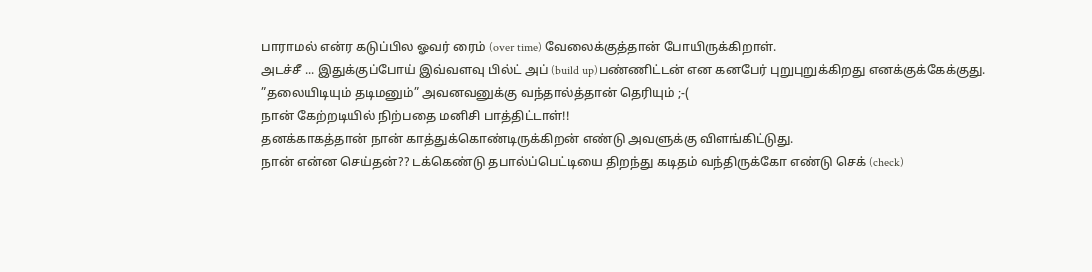பாராமல் என்ர கடுப்பில ஓவர் ரைம் (over time) வேலைக்குத்தான் போயிருக்கிறாள்.
அடச்சீ ... இதுக்குப்போய் இவ்வளவு பில்ட் அப் (build up)பண்ணிட்டன் என கனபேர் புறுபுறுக்கிறது எனக்குக்கேக்குது.
”தலையிடியும் தடிமனும்” அவனவனுக்கு வந்தால்த்தான் தெரியும் ;-(
நான் கேற்றடியில் நிற்பதை மனிசி பாத்திட்டாள்!!
தனக்காகத்தான் நான் காத்துக்கொண்டிருக்கிறன் எண்டு அவளுக்கு விளங்கிட்டுது.
நான் என்ன செய்தன்?? டக்கெண்டு தபால்ப்பெட்டியை திறந்து கடிதம் வந்திருக்கோ எண்டு செக் (check)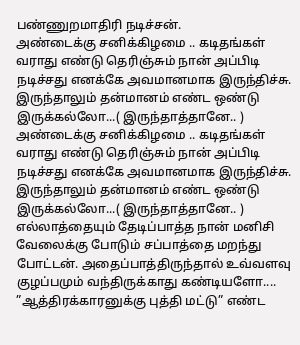பண்ணுறமாதிரி நடிச்சன்.
அண்டைக்கு சனிக்கிழமை .. கடிதங்கள் வராது எண்டு தெரிஞ்சும் நான் அப்பிடி நடிச்சது எனக்கே அவமானமாக இருந்திச்சு. இருந்தாலும் தன்மானம் எண்ட ஒண்டு இருக்கல்லோ...( இருந்தாத்தானே.. )
அண்டைக்கு சனிக்கிழமை .. கடிதங்கள் வராது எண்டு தெரிஞ்சும் நான் அப்பிடி நடிச்சது எனக்கே அவமானமாக இருந்திச்சு. இருந்தாலும் தன்மானம் எண்ட ஒண்டு இருக்கல்லோ...( இருந்தாத்தானே.. )
எல்லாத்தையும் தேடிப்பாத்த நான் மனிசி வேலைக்கு போடும் சப்பாத்தை மறந்து போட்டன். அதைப்பாத்திருந்தால் உவ்வளவு குழப்பமும் வந்திருக்காது கண்டியளோ....
”ஆத்திரக்காரனுக்கு புத்தி மட்டு” எண்ட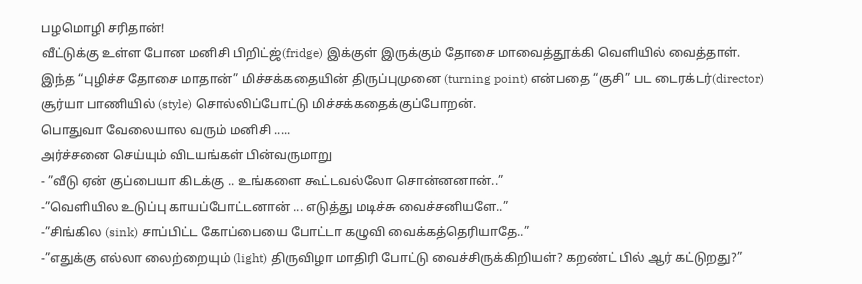பழமொழி சரிதான்!
வீட்டுக்கு உள்ள போன மனிசி பிறிட்ஜ்(fridge) இக்குள் இருக்கும் தோசை மாவைத்தூக்கி வெளியில் வைத்தாள்.
இந்த “புழிச்ச தோசை மாதான்” மிச்சக்கதையின் திருப்புமுனை (turning point) என்பதை “குசி” பட டைரக்டர்(director) சூர்யா பாணியில் (style) சொல்லிப்போட்டு மிச்சக்கதைக்குப்போறன்.
பொதுவா வேலையால வரும் மனிசி .....
அர்ச்சனை செய்யும் விடயங்கள் பின்வருமாறு
- ”வீடு ஏன் குப்பையா கிடக்கு .. உங்களை கூட்டவல்லோ சொன்னனான்..”
-”வெளியில உடுப்பு காயப்போட்டனான் ... எடுத்து மடிச்சு வைச்சனியளே..”
-”சிங்கில (sink) சாப்பிட்ட கோப்பையை போட்டா கழுவி வைக்கத்தெரியாதே..”
-”எதுக்கு எல்லா லைற்றையும் (light) திருவிழா மாதிரி போட்டு வைச்சிருக்கிறியள்? கறண்ட் பில் ஆர் கட்டுறது?”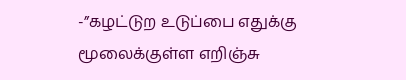-”கழட்டுற உடுப்பை எதுக்கு மூலைக்குள்ள எறிஞ்சு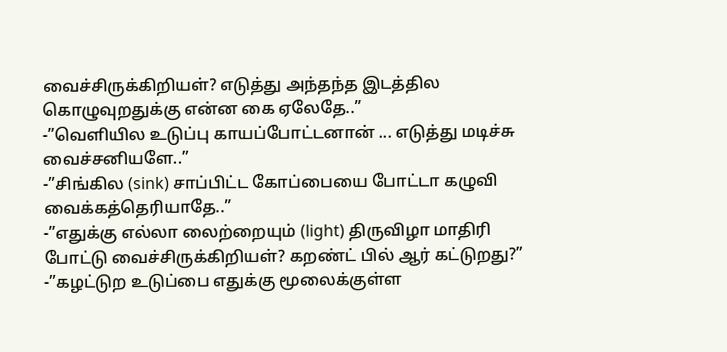வைச்சிருக்கிறியள்? எடுத்து அந்தந்த இடத்தில கொழுவுறதுக்கு என்ன கை ஏலேதே..”
-”வெளியில உடுப்பு காயப்போட்டனான் ... எடுத்து மடிச்சு வைச்சனியளே..”
-”சிங்கில (sink) சாப்பிட்ட கோப்பையை போட்டா கழுவி வைக்கத்தெரியாதே..”
-”எதுக்கு எல்லா லைற்றையும் (light) திருவிழா மாதிரி போட்டு வைச்சிருக்கிறியள்? கறண்ட் பில் ஆர் கட்டுறது?”
-”கழட்டுற உடுப்பை எதுக்கு மூலைக்குள்ள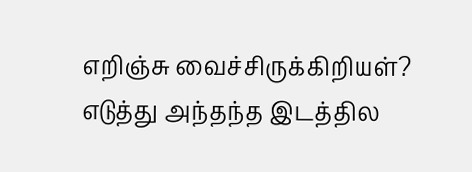எறிஞ்சு வைச்சிருக்கிறியள்? எடுத்து அந்தந்த இடத்தில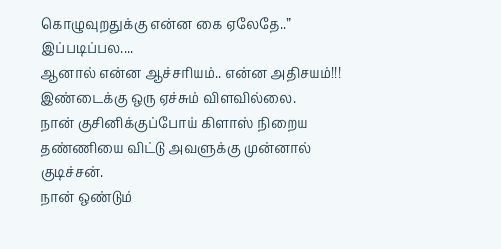கொழுவுறதுக்கு என்ன கை ஏலேதே..”
இப்படிப்பல....
ஆனால் என்ன ஆச்சரியம்.. என்ன அதிசயம்!!!
இண்டைக்கு ஒரு ஏச்சும் விளவில்லை.
நான் குசினிக்குப்போய் கிளாஸ் நிறைய தண்ணியை விட்டு அவளுக்கு முன்னால் குடிச்சன்.
நான் ஒண்டும்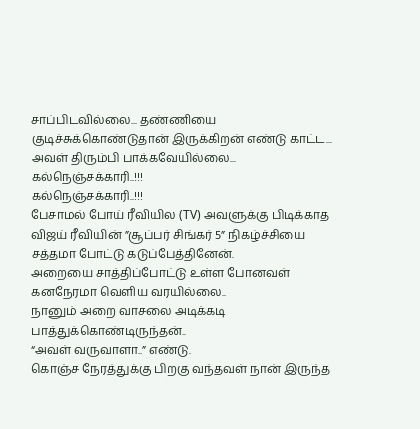சாப்பிடவில்லை... தண்ணியை குடிச்சுக்கொண்டுதான் இருக்கிறன் எண்டு காட்ட...
அவள் திரும்பி பாக்கவேயில்லை...
கல்நெஞ்சக்காரி..!!!
கல்நெஞ்சக்காரி..!!!
பேசாமல் போய் ரீவியில (TV) அவளுக்கு பிடிக்காத விஜய் ரீவியின் ”சூப்பர் சிங்கர் 5” நிகழ்ச்சியை சத்தமா போட்டு கடுப்பேத்தினேன்.
அறையை சாத்திப்போட்டு உள்ள போனவள் கனநேரமா வெளிய வரயில்லை..
நானும் அறை வாசலை அடிக்கடி பாத்துக்கொண்டிருந்தன்..
“அவள் வருவாளா..” எண்டு.
கொஞ்ச நேரத்துக்கு பிறகு வந்தவள் நான் இருந்த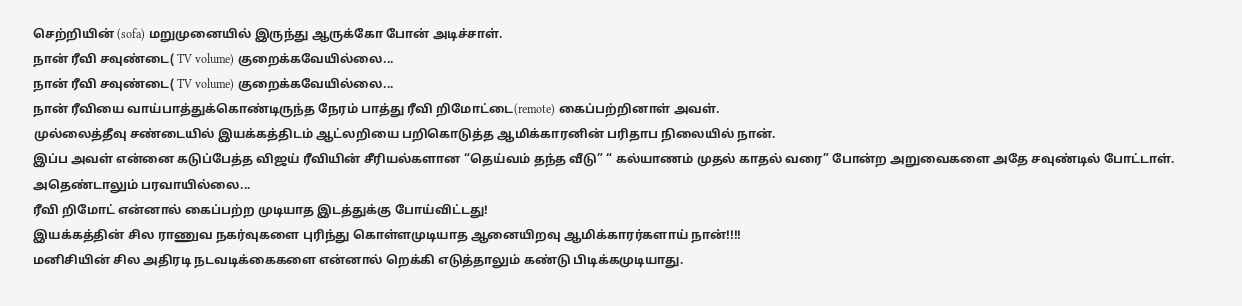செற்றியின் (sofa) மறுமுனையில் இருந்து ஆருக்கோ போன் அடிச்சாள்.
நான் ரீவி சவுண்டை( TV volume) குறைக்கவேயில்லை...
நான் ரீவி சவுண்டை( TV volume) குறைக்கவேயில்லை...
நான் ரீவியை வாய்பாத்துக்கொண்டிருந்த நேரம் பாத்து ரீவி றிமோட்டை(remote) கைப்பற்றினாள் அவள்.
முல்லைத்தீவு சண்டையில் இயக்கத்திடம் ஆட்லறியை பறிகொடுத்த ஆமிக்காரனின் பரிதாப நிலையில் நான்.
இப்ப அவள் என்னை கடுப்பேத்த விஜய் ரீவியின் சீரியல்களான “தெய்வம் தந்த வீடு” “ கல்யாணம் முதல் காதல் வரை” போன்ற அறுவைகளை அதே சவுண்டில் போட்டாள்.
அதெண்டாலும் பரவாயில்லை...
ரீவி றிமோட் என்னால் கைப்பற்ற முடியாத இடத்துக்கு போய்விட்டது!
இயக்கத்தின் சில ராணுவ நகர்வுகளை புரிந்து கொள்ளமுடியாத ஆனையிறவு ஆமிக்காரர்களாய் நான்!!!!
மனிசியின் சில அதிரடி நடவடிக்கைகளை என்னால் றெக்கி எடுத்தாலும் கண்டு பிடிக்கமுடியாது.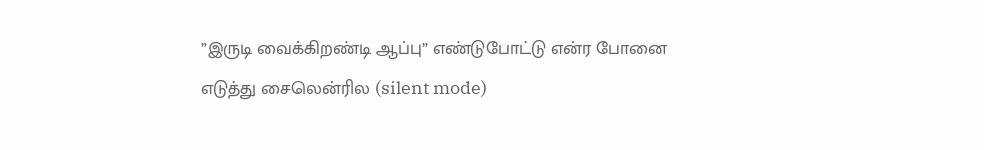”இருடி வைக்கிறண்டி ஆப்பு” எண்டுபோட்டு என்ர போனை எடுத்து சைலென்ரில (silent mode)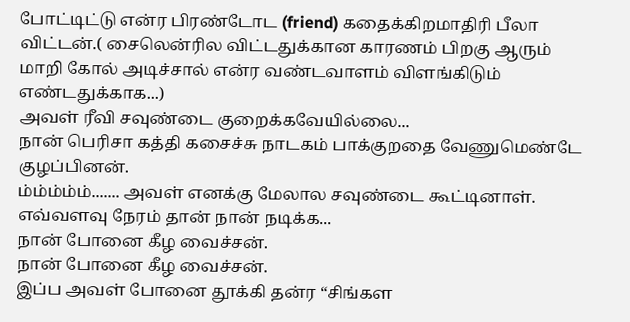போட்டிட்டு என்ர பிரண்டோட (friend) கதைக்கிறமாதிரி பீலா விட்டன்.( சைலென்ரில விட்டதுக்கான காரணம் பிறகு ஆரும் மாறி கோல் அடிச்சால் என்ர வண்டவாளம் விளங்கிடும் எண்டதுக்காக...)
அவள் ரீவி சவுண்டை குறைக்கவேயில்லை...
நான் பெரிசா கத்தி கசைச்சு நாடகம் பாக்குறதை வேணுமெண்டே குழப்பினன்.
ம்ம்ம்ம்ம்....... அவள் எனக்கு மேலால சவுண்டை கூட்டினாள்.
எவ்வளவு நேரம் தான் நான் நடிக்க...
நான் போனை கீழ வைச்சன்.
நான் போனை கீழ வைச்சன்.
இப்ப அவள் போனை தூக்கி தன்ர “சிங்கள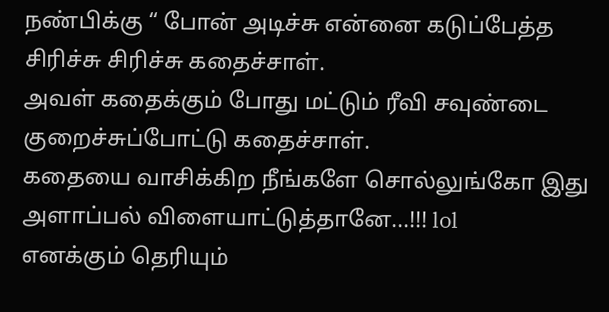நண்பிக்கு “ போன் அடிச்சு என்னை கடுப்பேத்த சிரிச்சு சிரிச்சு கதைச்சாள்.
அவள் கதைக்கும் போது மட்டும் ரீவி சவுண்டை குறைச்சுப்போட்டு கதைச்சாள்.
கதையை வாசிக்கிற நீங்களே சொல்லுங்கோ இது அளாப்பல் விளையாட்டுத்தானே...!!! lol
எனக்கும் தெரியும்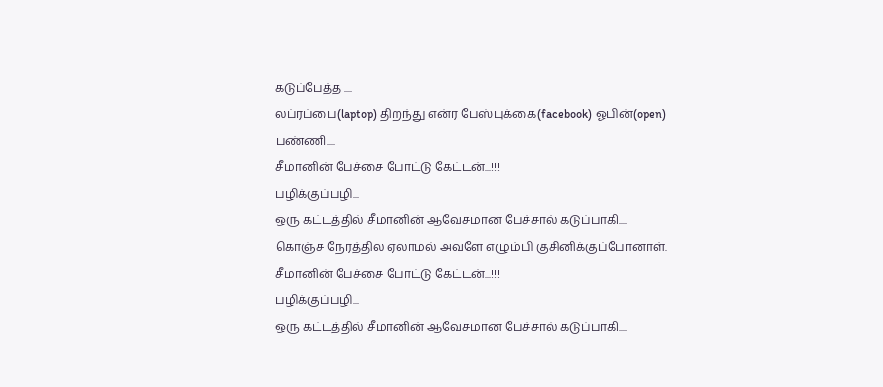கடுப்பேத்த ....
லப்ரப்பை(laptop) திறந்து என்ர பேஸ்புக்கை(facebook) ஓபின்(open) பண்ணி....
சீமானின் பேச்சை போட்டு கேட்டன்...!!!
பழிக்குப்பழி...
ஒரு கட்டத்தில் சீமானின் ஆவேசமான பேச்சால் கடுப்பாகி....
கொஞ்ச நேரத்தில ஏலாமல் அவளே எழும்பி குசினிக்குப்போனாள்.
சீமானின் பேச்சை போட்டு கேட்டன்...!!!
பழிக்குப்பழி...
ஒரு கட்டத்தில் சீமானின் ஆவேசமான பேச்சால் கடுப்பாகி....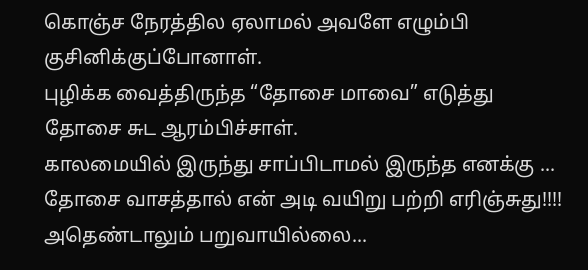கொஞ்ச நேரத்தில ஏலாமல் அவளே எழும்பி குசினிக்குப்போனாள்.
புழிக்க வைத்திருந்த “தோசை மாவை” எடுத்து தோசை சுட ஆரம்பிச்சாள்.
காலமையில் இருந்து சாப்பிடாமல் இருந்த எனக்கு ... தோசை வாசத்தால் என் அடி வயிறு பற்றி எரிஞ்சுது!!!!
அதெண்டாலும் பறுவாயில்லை...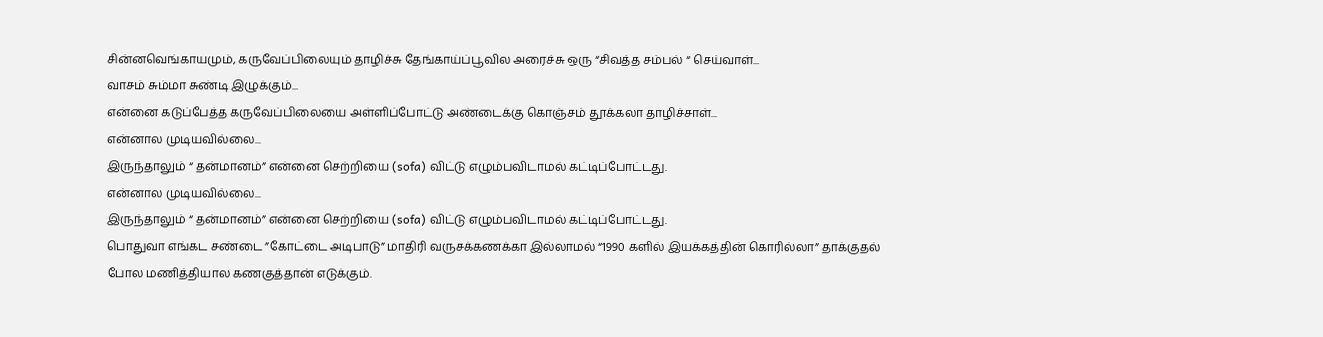சின்னவெங்காயமும், கருவேப்பிலையும் தாழிச்சு தேங்காய்ப்பூவில அரைச்சு ஒரு “சிவத்த சம்பல் “ செய்வாள்...
வாசம் சும்மா சுண்டி இழுக்கும்...
என்னை கடுப்பேத்த கருவேப்பிலையை அள்ளிப்போட்டு அண்டைக்கு கொஞ்சம் தூக்கலா தாழிச்சாள்...
என்னால முடியவில்லை...
இருந்தாலும் “ தன்மானம்” என்னை செற்றியை (sofa) விட்டு எழும்பவிடாமல் கட்டிப்போட்டது.
என்னால முடியவில்லை...
இருந்தாலும் “ தன்மானம்” என்னை செற்றியை (sofa) விட்டு எழும்பவிடாமல் கட்டிப்போட்டது.
பொதுவா எங்கட சண்டை ”கோட்டை அடிபாடு” மாதிரி வருசக்கணக்கா இல்லாமல் “1990 களில் இயக்கத்தின் கொரில்லா” தாக்குதல் போல மணித்தியால கணகுத்தான் எடுக்கும்.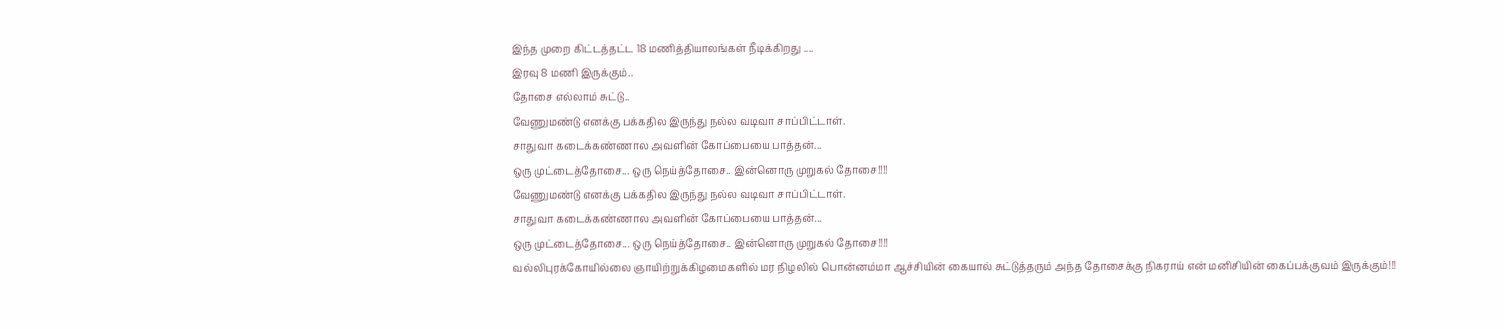இந்த முறை கிட்டத்தட்ட 18 மணித்தியாலங்கள் நீடிக்கிறது ....
இரவு 8 மணி இருக்கும்..
தோசை எல்லாம் சுட்டு..
வேணுமண்டு எனக்கு பக்கதில இருந்து நல்ல வடிவா சாப்பிட்டாள்.
சாதுவா கடைக்கண்ணால அவளின் கோப்பையை பாத்தன்...
ஒரு முட்டைத்தோசை... ஒரு நெய்த்தோசை.. இன்னொரு முறுகல் தோசை!!!!
வேணுமண்டு எனக்கு பக்கதில இருந்து நல்ல வடிவா சாப்பிட்டாள்.
சாதுவா கடைக்கண்ணால அவளின் கோப்பையை பாத்தன்...
ஒரு முட்டைத்தோசை... ஒரு நெய்த்தோசை.. இன்னொரு முறுகல் தோசை!!!!
வல்லிபுரக்கோயில்லை ஞாயிற்றுக்கிழமைகளில் மர நிழலில் பொன்னம்மா ஆச்சியின் கையால் சுட்டுத்தரும் அந்த தோசைக்கு நிகராய் என் மனிசியின் கைப்பக்குவம் இருக்கும்!!!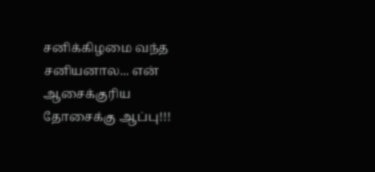சனிக்கிழமை வந்த சனியனால... என் ஆசைக்குரிய தோசைக்கு ஆப்பு!!!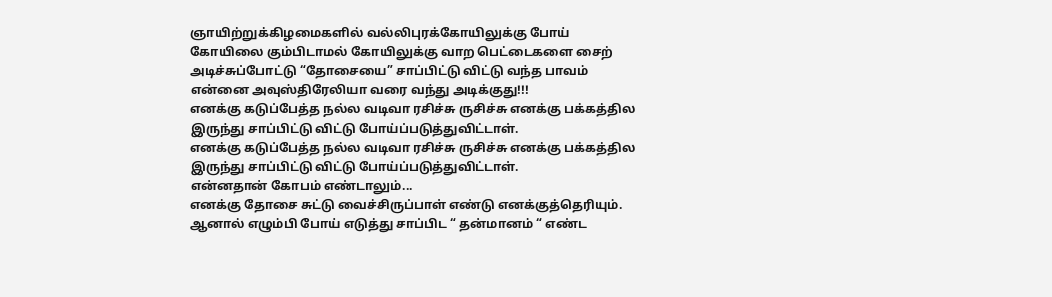ஞாயிற்றுக்கிழமைகளில் வல்லிபுரக்கோயிலுக்கு போய் கோயிலை கும்பிடாமல் கோயிலுக்கு வாற பெட்டைகளை சைற் அடிச்சுப்போட்டு “தோசையை” சாப்பிட்டு விட்டு வந்த பாவம் என்னை அவுஸ்திரேலியா வரை வந்து அடிக்குது!!!
எனக்கு கடுப்பேத்த நல்ல வடிவா ரசிச்சு ருசிச்சு எனக்கு பக்கத்தில இருந்து சாப்பிட்டு விட்டு போய்ப்படுத்துவிட்டாள்.
எனக்கு கடுப்பேத்த நல்ல வடிவா ரசிச்சு ருசிச்சு எனக்கு பக்கத்தில இருந்து சாப்பிட்டு விட்டு போய்ப்படுத்துவிட்டாள்.
என்னதான் கோபம் எண்டாலும்...
எனக்கு தோசை சுட்டு வைச்சிருப்பாள் எண்டு எனக்குத்தெரியும்.
ஆனால் எழும்பி போய் எடுத்து சாப்பிட “ தன்மானம் “ எண்ட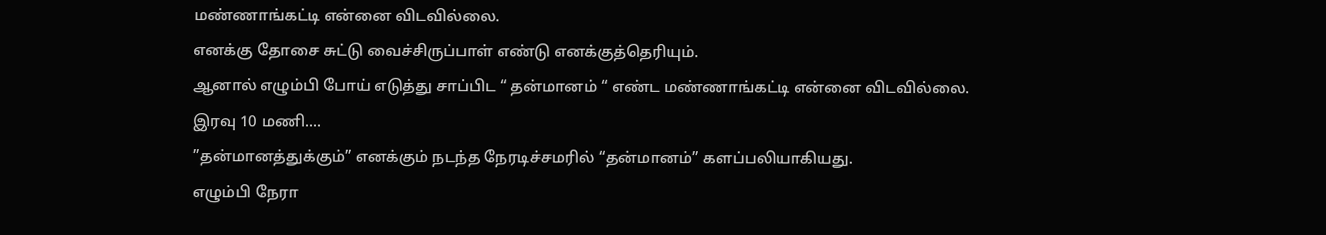மண்ணாங்கட்டி என்னை விடவில்லை.
எனக்கு தோசை சுட்டு வைச்சிருப்பாள் எண்டு எனக்குத்தெரியும்.
ஆனால் எழும்பி போய் எடுத்து சாப்பிட “ தன்மானம் “ எண்ட மண்ணாங்கட்டி என்னை விடவில்லை.
இரவு 10 மணி....
”தன்மானத்துக்கும்” எனக்கும் நடந்த நேரடிச்சமரில் “தன்மானம்” களப்பலியாகியது.
எழும்பி நேரா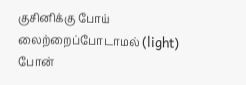குசினிக்கு போய் லைற்றைப்போடாமல் (light) போன்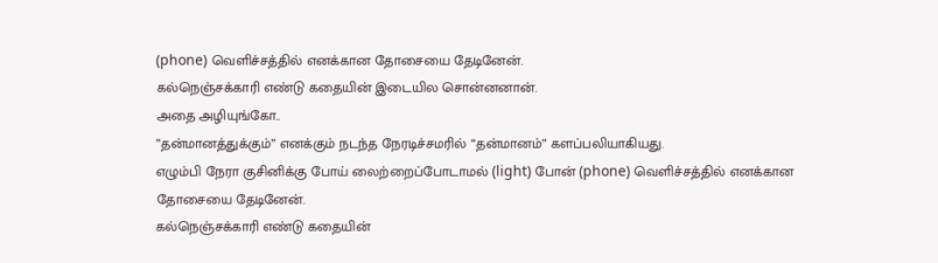(phone) வெளிச்சத்தில் எனக்கான தோசையை தேடினேன்.
கல்நெஞ்சக்காரி எண்டு கதையின் இடையில சொன்னனான்.
அதை அழியுங்கோ..
”தன்மானத்துக்கும்” எனக்கும் நடந்த நேரடிச்சமரில் “தன்மானம்” களப்பலியாகியது.
எழும்பி நேரா குசினிக்கு போய் லைற்றைப்போடாமல் (light) போன் (phone) வெளிச்சத்தில் எனக்கான தோசையை தேடினேன்.
கல்நெஞ்சக்காரி எண்டு கதையின்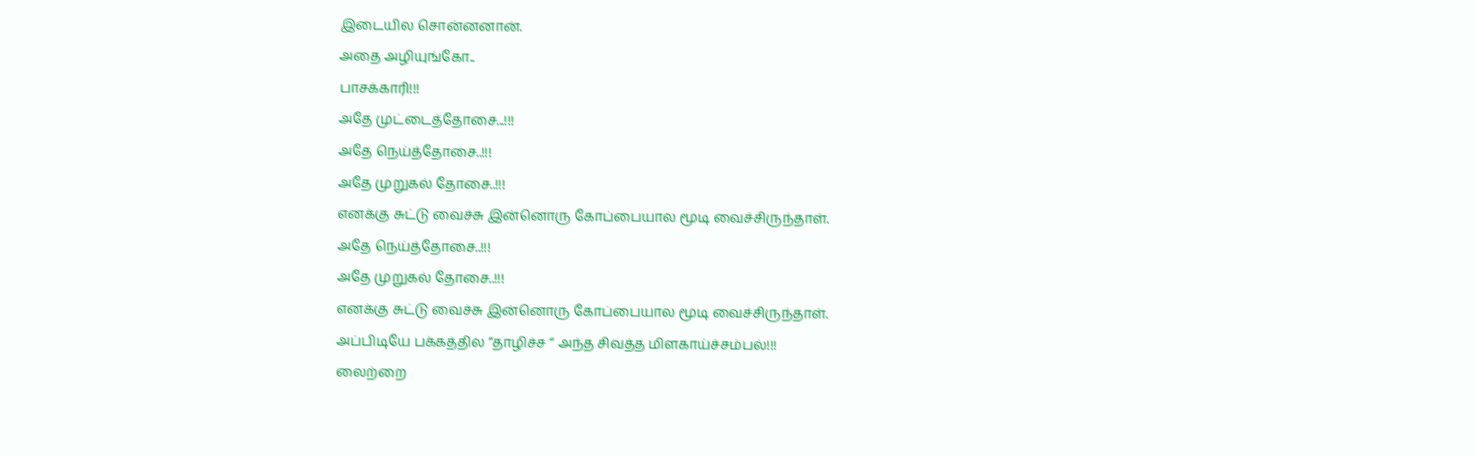இடையில சொன்னனான்.
அதை அழியுங்கோ..
பாசக்காரி!!!
அதே முட்டைத்தோசை...!!!
அதே நெய்த்தோசை..!!!
அதே முறுகல் தோசை..!!!
எனக்கு சுட்டு வைச்சு இன்னொரு கோப்பையால மூடி வைச்சிருந்தாள்.
அதே நெய்த்தோசை..!!!
அதே முறுகல் தோசை..!!!
எனக்கு சுட்டு வைச்சு இன்னொரு கோப்பையால மூடி வைச்சிருந்தாள்.
அப்பிடியே பக்கத்தில “தாழிச்ச “ அந்த சிவத்த மிளகாய்ச்சம்பல்!!!
லைற்றை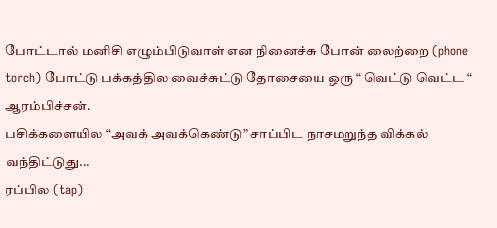போட்டால் மனிசி எழும்பிடுவாள் என நினைச்சு போன் லைற்றை (phone torch) போட்டு பக்கத்தில வைச்சுட்டு தோசையை ஒரு “ வெட்டு வெட்ட “ ஆரம்பிச்சன்.
பசிக்களையில “அவக் அவக்கெண்டு” சாப்பிட நாசமறுந்த விக்கல் வந்திட்டுது...
ரப்பில (tap)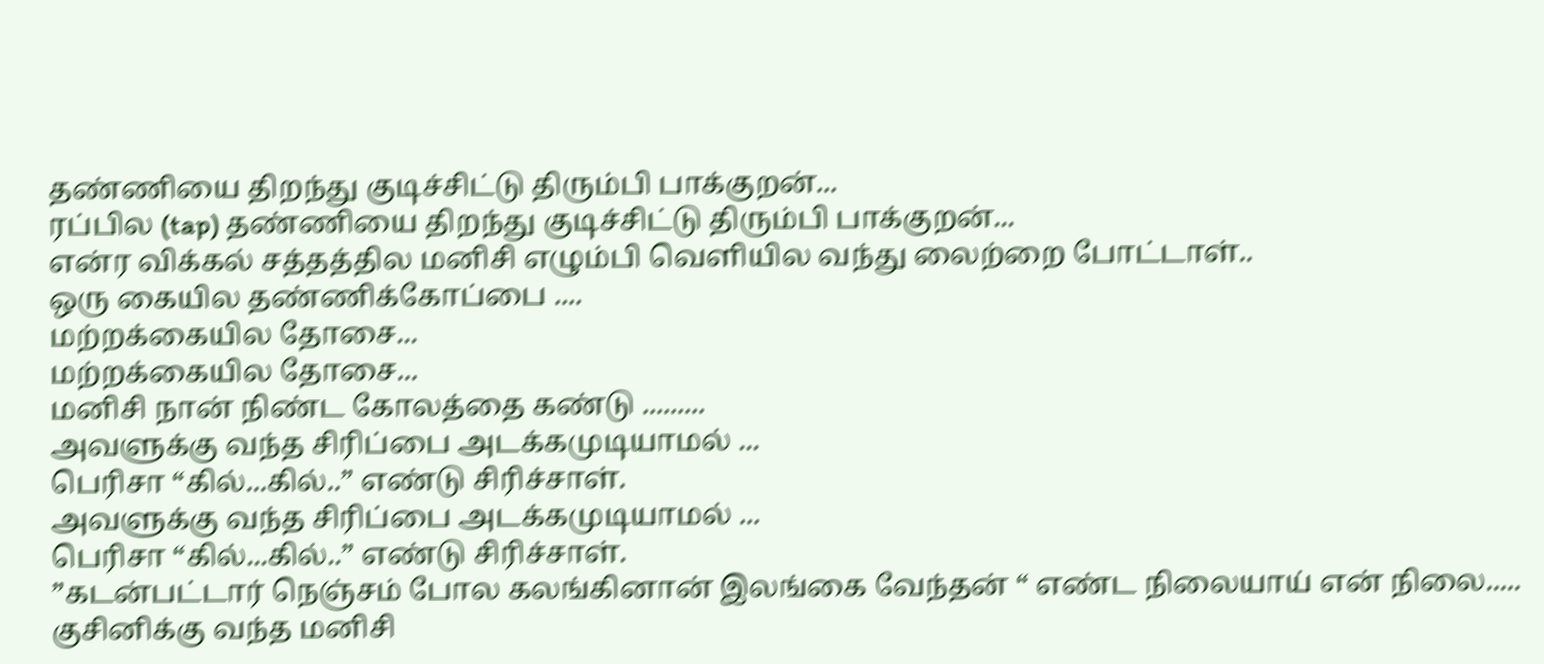தண்ணியை திறந்து குடிச்சிட்டு திரும்பி பாக்குறன்...
ரப்பில (tap) தண்ணியை திறந்து குடிச்சிட்டு திரும்பி பாக்குறன்...
என்ர விக்கல் சத்தத்தில மனிசி எழும்பி வெளியில வந்து லைற்றை போட்டாள்..
ஒரு கையில தண்ணிக்கோப்பை ....
மற்றக்கையில தோசை...
மற்றக்கையில தோசை...
மனிசி நான் நிண்ட கோலத்தை கண்டு .........
அவளுக்கு வந்த சிரிப்பை அடக்கமுடியாமல் ...
பெரிசா “கில்...கில்..” எண்டு சிரிச்சாள்.
அவளுக்கு வந்த சிரிப்பை அடக்கமுடியாமல் ...
பெரிசா “கில்...கில்..” எண்டு சிரிச்சாள்.
”கடன்பட்டார் நெஞ்சம் போல கலங்கினான் இலங்கை வேந்தன் “ எண்ட நிலையாய் என் நிலை.....
குசினிக்கு வந்த மனிசி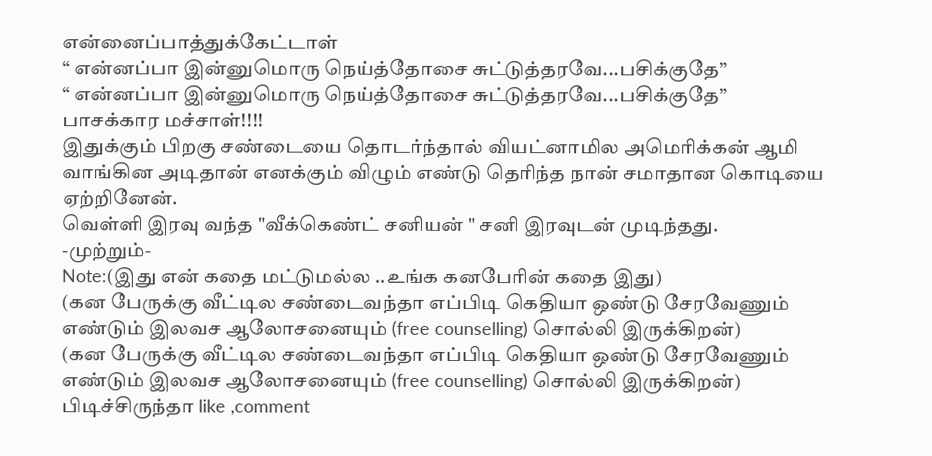என்னைப்பாத்துக்கேட்டாள்
“ என்னப்பா இன்னுமொரு நெய்த்தோசை சுட்டுத்தரவே...பசிக்குதே”
“ என்னப்பா இன்னுமொரு நெய்த்தோசை சுட்டுத்தரவே...பசிக்குதே”
பாசக்கார மச்சாள்!!!!
இதுக்கும் பிறகு சண்டையை தொடர்ந்தால் வியட்னாமில அமெரிக்கன் ஆமி வாங்கின அடிதான் எனக்கும் விழும் எண்டு தெரிந்த நான் சமாதான கொடியை ஏற்றினேன்.
வெள்ளி இரவு வந்த "வீக்கெண்ட் சனியன் " சனி இரவுடன் முடிந்தது.
-முற்றும்-
Note:(இது என் கதை மட்டுமல்ல ..உங்க கனபேரின் கதை இது)
(கன பேருக்கு வீட்டில சண்டைவந்தா எப்பிடி கெதியா ஒண்டு சேரவேணும் எண்டும் இலவச ஆலோசனையும் (free counselling) சொல்லி இருக்கிறன்)
(கன பேருக்கு வீட்டில சண்டைவந்தா எப்பிடி கெதியா ஒண்டு சேரவேணும் எண்டும் இலவச ஆலோசனையும் (free counselling) சொல்லி இருக்கிறன்)
பிடிச்சிருந்தா like ,comment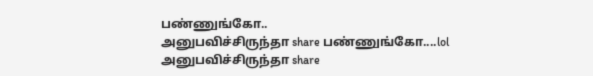பண்ணுங்கோ..
அனுபவிச்சிருந்தா share பண்ணுங்கோ....lol
அனுபவிச்சிருந்தா share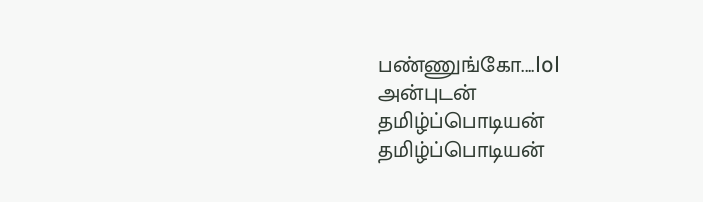பண்ணுங்கோ....lol
அன்புடன்
தமிழ்ப்பொடியன்
தமிழ்ப்பொடியன்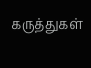கருத்துகள்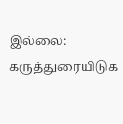இல்லை:
கருத்துரையிடுக